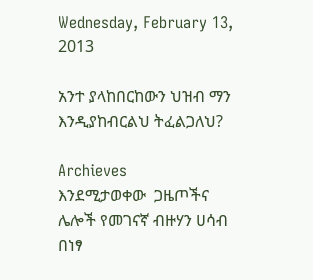Wednesday, February 13, 2013

አንተ ያላከበርከውን ህዝብ ማን እንዲያከብርልህ ትፈልጋለህ?

Archieves
እንደሚታወቀው  ጋዜጦችና ሌሎች የመገናኛ ብዙሃን ሀሳብ በነፃ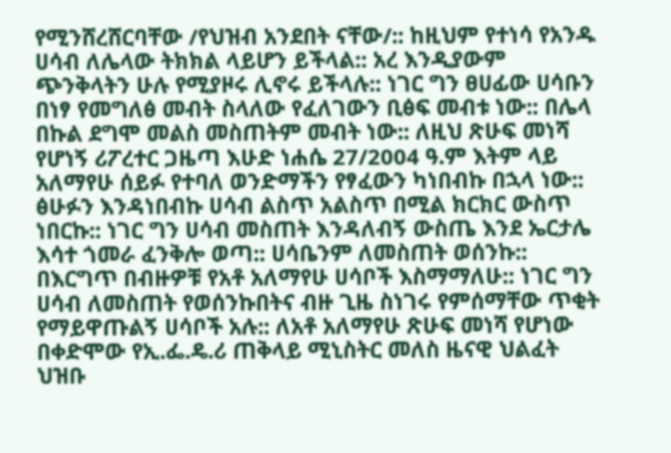የሚንሸረሸርባቸው /የህዝብ አንደበት ናቸው/:: ከዚህም የተነሳ የአንዱ ሀሳብ ለሌላው ትክክል ላይሆን ይችላል:: አረ እንዲያውም ጭንቅላትን ሁሉ የሚያዞሩ ሊኖሩ ይችላሉ:: ነገር ግን ፀሀፊው ሀሳቡን በነፃ የመግለፅ መብት ስላለው የፈለገውን ቢፅፍ መብቱ ነው:: በሌላ በኩል ደግሞ መልስ መስጠትም መብት ነው:: ለዚህ ጽሁፍ መነሻ የሆነኝ ሪፖረተር ጋዜጣ እሁድ ነሐሴ 27/2004 ዓ.ም እትም ላይ አለማየሁ ሰይፉ የተባለ ወንድማችን የፃፈውን ካነበብኩ በኋላ ነው:: ፅሁፉን እንዳነበብኩ ሀሳብ ልስጥ አልስጥ በሚል ክርክር ውስጥ ነበርኩ:: ነገር ግን ሀሳብ መስጠት እንዳለብኝ ውስጤ እንደ ኤርታሌ እሳተ ጎመራ ፈንቅሎ ወጣ:: ሀሳቤንም ለመስጠት ወሰንኩ:: በእርግጥ በብዙዎቹ የአቶ አለማየሁ ሀሳቦች እስማማለሁ:: ነገር ግን ሀሳብ ለመስጠት የወሰንኩበትና ብዙ ጊዜ ስነገሩ የምሰማቸው ጥቂት የማይዋጡልኝ ሀሳቦች አሉ:: ለአቶ አለማየሁ ጽሁፍ መነሻ የሆነው በቀድሞው የኢ.ፌ.ዴ.ሪ ጠቅላይ ሚኒስትር መለስ ዜናዊ ህልፈት ህዝቡ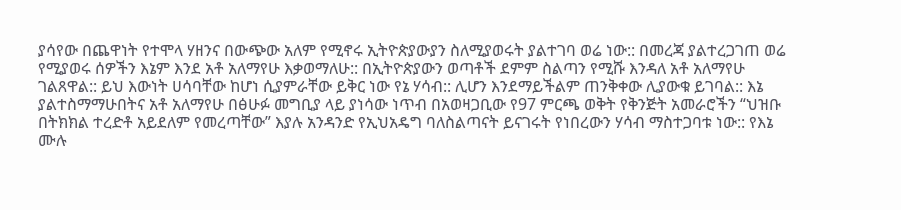ያሳየው በጨዋነት የተሞላ ሃዘንና በውጭው አለም የሚኖሩ ኢትዮጵያውያን ስለሚያወሩት ያልተገባ ወሬ ነው:: በመረጃ ያልተረጋገጠ ወሬ የሚያወሩ ሰዎችን እኔም እንደ አቶ አለማየሁ እቃወማለሁ:: በኢትዮጵያውን ወጣቶች ደምም ስልጣን የሚሹ እንዳለ አቶ አለማየሁ ገልጸዋል:: ይህ እውነት ሀሳባቸው ከሆነ ሲያምራቸው ይቅር ነው የኔ ሃሳብ:: ሊሆን እንደማይችልም ጠንቅቀው ሊያውቁ ይገባል:: እኔ ያልተስማማሁበትና አቶ አለማየሁ በፅሁፉ መግቢያ ላይ ያነሳው ነጥብ በአወዛጋቢው የ97 ምርጫ ወቅት የቅንጅት አመራሮችን “ህዝቡ በትክክል ተረድቶ አይደለም የመረጣቸው” እያሉ አንዳንድ የኢህአዴግ ባለስልጣናት ይናገሩት የነበረውን ሃሳብ ማስተጋባቱ ነው:: የእኔ ሙሉ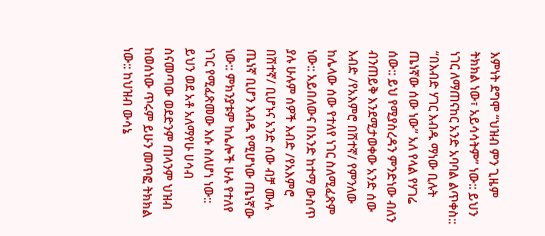እምነት ደግሞ “ህዝብ ምን ጊዜም ትክክል ነው፣ አይሳሳትም” ነው:: ይህን ነገር ለማጠናከር አንድ አባባል ልጥቀስ::  “በእብድ ሃገር እብዱ ማነው ቢሉት ጤነኛው ሰው ነው” አለ የላል የሃገሬ ሰው:: ይህ የሚያስረዳን ምንድነው ብለን ብንጠይቅ እንደሚታወቀው አንድ ሰው እብድ /የአእምሮ በሽተኛ/ የምንለው ከሌላው ሰው የተለየ ነገር ስለሚፈጽም ነው:: አይበለውና በአንድ ከተማ ውስጥ ያሉ ሁሉም ሰዎች እብድ /የአእምሮ በሽተኛ/ ቢሆኑና አንድ ሰው ብቻ ሙሉ ጤነኛ ቢሆን እብዱ የሚሆነው ጤነኛው ነው:: ምክንያቱም ከሌሎች ሁሉ የተለየ ነገር የሚፈጽመው እሱ ስለሆነ ነው:: ይህን ወደ አቶ አለማየሁ ሀሳብ ስናመጣው ወደድንም ጠላንም ህዝብ ከወሰነው ጥሩም ይሁን መጥፎ ትክክል ነው:: ከህዝብ ውሳኔ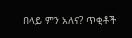በላይ ምን አለና? ጥቂቶች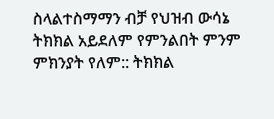ስላልተስማማን ብቻ የህዝብ ውሳኔ ትክክል አይደለም የምንልበት ምንም ምክንያት የለም:: ትክክል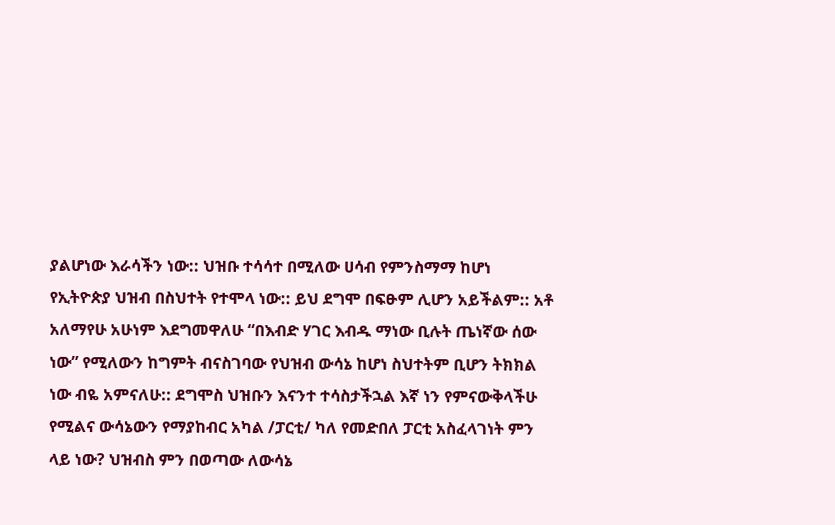ያልሆነው እራሳችን ነው:: ህዝቡ ተሳሳተ በሚለው ሀሳብ የምንስማማ ከሆነ የኢትዮጵያ ህዝብ በስህተት የተሞላ ነው:: ይህ ደግሞ በፍፁም ሊሆን አይችልም:: አቶ አለማየሁ አሁነም እደግመዋለሁ “በእብድ ሃገር እብዱ ማነው ቢሉት ጤነኛው ሰው ነው” የሚለውን ከግምት ብናስገባው የህዝብ ውሳኔ ከሆነ ስህተትም ቢሆን ትክክል ነው ብዬ አምናለሁ:: ደግሞስ ህዝቡን እናንተ ተሳስታችኋል እኛ ነን የምናውቅላችሁ የሚልና ውሳኔውን የማያከብር አካል /ፓርቲ/ ካለ የመድበለ ፓርቲ አስፈላገነት ምን ላይ ነው? ህዝብስ ምን በወጣው ለውሳኔ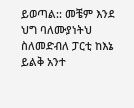ይወጣል:: መቼም እንደ ህግ ባለሙያነትህ ስለመድብለ ፓርቲ ከእኔ ይልቅ አንተ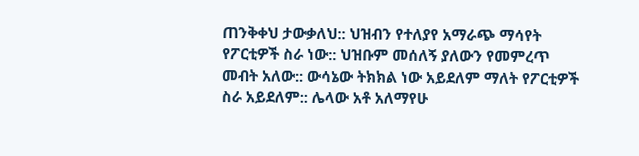ጠንቅቀህ ታውቃለህ:: ህዝብን የተለያየ አማራጭ ማሳየት የፖርቲዎች ስራ ነው:: ህዝቡም መሰለኝ ያለውን የመምረጥ መብት አለው:: ውሳኔው ትክክል ነው አይደለም ማለት የፖርቲዎች ስራ አይደለም:: ሌላው አቶ አለማየሁ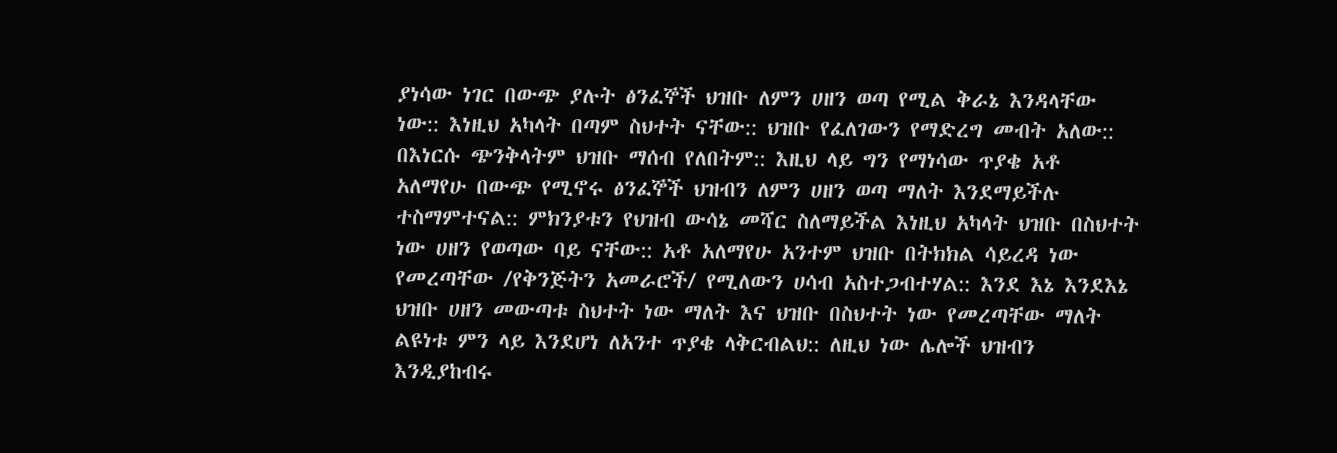ያነሳው ነገር በውጭ ያሉት ፅንፈኞች ህዝቡ ለምን ሀዘን ወጣ የሚል ቅራኔ እንዳላቸው ነው:: እነዚህ አካላት በጣም ስህተት ናቸው:: ህዝቡ የፈለገውን የማድረግ መብት አለው:: በእነርሱ ጭንቅላትም ህዝቡ ማሰብ የለበትም:: እዚህ ላይ ግን የማነሳው ጥያቄ አቶ አለማየሁ በውጭ የሚኖሩ ፅንፈኞች ህዝብን ለምን ሀዘን ወጣ ማለት እንደማይችሉ ተስማምተናል:: ምክንያቱን የህዝብ ውሳኔ መሻር ስለማይችል እነዚህ አካላት ህዝቡ በስህተት ነው ሀዘን የወጣው ባይ ናቸው:: አቶ አለማየሁ አንተም ህዝቡ በትክክል ሳይረዳ ነው የመረጣቸው /የቅንጅትን አመራሮች/ የሚለውን ሀሳብ አስተጋብተሃል:: እንደ እኔ እንደእኔ ህዝቡ ሀዘን መውጣቱ ስህተት ነው ማለት እና ህዝቡ በስህተት ነው የመረጣቸው ማለት ልዩነቱ ምን ላይ እንደሆነ ለአንተ ጥያቄ ላቅርብልህ:: ለዚህ ነው ሌሎች ህዝብን እንዲያከብሩ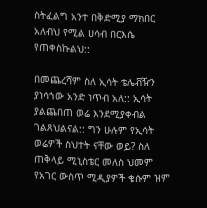ስትፈልግ አንተ በቅድሚያ ማክበር አለብህ የሚል ሀሳብ በርእሴ የጠቀስኩልህ::

በመጨረሻም ስለ ኢሳት ቴሌቭዥን ያነሳኀው አንድ ነጥብ አለ:: ኢሳት ያልጨበጠ ወሬ እንደሚያቀብል ገልጸህልናል:: ግን ሁሉም የኢሳት ወሬዎች ስህተት ናቸው ወይ? ስለ ጠቅላይ ሚኒስቴር መለስ ህመም የአገር ውስጥ ሚዲያዎች ቄሱም ዝም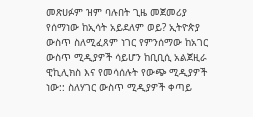መጽሀፉም ዝም ባሉበት ጊዜ መጀመሪያ የሰማነው ከኢሳት አይደለም ወይ? ኢትዮጵያ ውስጥ ስለሚፈጸም ነገር የምንሰማው ከአገር ውስጥ ሚዲያዎች ሳይሆን ከቢቢሲ አልጀዚራ ዊኪሊክስ እና የመሳሰሉት የውጭ ሚዲያዎች ነው:: ስለሃገር ውስጥ ሚዲያዎች ቀጣይ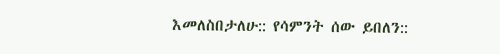እመለስበታለሁ:: የሳምንት ሰው ይበለን::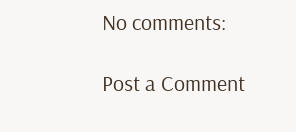No comments:

Post a Comment